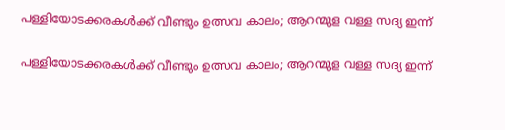പള്ളിയോടക്കരകള്‍ക്ക് വീണ്ടും ഉത്സവ കാലം; ആറന്മുള വള്ള സദ്യ ഇന്ന്

പള്ളിയോടക്കരകള്‍ക്ക് വീണ്ടും ഉത്സവ കാലം; ആറന്മുള വള്ള സദ്യ ഇന്ന്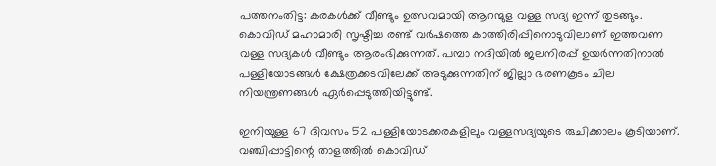പത്തനംതിട്ട: കരകള്‍ക്ക് വീണ്ടും ഉത്സവമായി ആറന്മുള വള്ള സദ്യ ഇന്ന് തുടങ്ങും. കൊവിഡ് മഹാമാരി സൃഷ്ടിച്ച രണ്ട് വര്‍ഷത്തെ കാത്തിരിപ്പിനൊടുവിലാണ് ഇത്തവണ വള്ള സദ്യകള്‍ വീണ്ടും ആരംഭിക്കുന്നത്. പമ്പാ നദിയില്‍ ജലനിരപ്പ് ഉയര്‍ന്നതിനാല്‍ പള്ളിയോടങ്ങള്‍ ക്ഷേത്രക്കടവിലേക്ക് അടുക്കുന്നതിന് ജില്ലാ ഭരണകൂടം ചില നിയന്ത്രണങ്ങള്‍ ഏര്‍പ്പെടുത്തിയിട്ടുണ്ട്.

ഇനിയുള്ള 67 ദിവസം 52 പള്ളിയോടക്കരകളിലും വള്ളസദ്യയുടെ രുചിക്കാലം കൂടിയാണ്. വഞ്ചിപ്പാട്ടിന്റെ താളത്തില്‍ കൊവിഡ്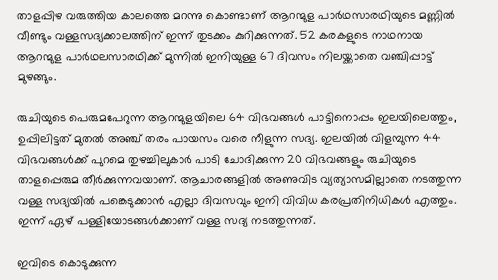താളപ്പിഴ വരുത്തിയ കാലത്തെ മറന്നു കൊണ്ടാണ് ആറന്മുള പാര്‍ഥസാരഥിയുടെ മണ്ണില്‍ വീണ്ടും വള്ളസദ്യക്കാലത്തിന് ഇന്ന് തുടക്കം കുറിക്കുന്നത്. 52 കരകളുടെ നാഥനായ ആറന്മുള പാര്‍ഥലസാരഥിക്ക് മുന്നില്‍ ഇനിയുള്ള 67 ദിവസം നിലയ്ക്കാതെ വഞ്ചിപ്പാട്ട് മുഴങ്ങും.

രുചിയുടെ പെരുമപേറുന്ന ആറന്മുളയിലെ 64 വിഭവങ്ങള്‍ പാട്ടിനൊപ്പം ഇലയിലെത്തും, ഉപ്പിലിട്ടത് മുതല്‍ അഞ്ച് തരം പായസം വരെ നീളുന്ന സദ്യ. ഇലയില്‍ വിളമ്പുന്ന 44 വിഭവങ്ങള്‍ക്ക് പുറമെ തുഴച്ചിലുകാര്‍ പാടി ചോദിക്കുന്ന 20 വിഭവങ്ങളും രുചിയുടെ താളപ്പെരുമ തീര്‍ക്കുന്നവയാണ്. ആചാരങ്ങളില്‍ അണുവിട വ്യത്യാസമില്ലാതെ നടത്തുന്ന വള്ള സദ്യയില്‍ പങ്കെടുക്കാന്‍ എല്ലാ ദിവസവും ഇനി വിവിധ കരപ്രതിനിധികള്‍ എത്തും. ഇന്ന് ഏഴ് പള്ളിയോടങ്ങള്‍ക്കാണ് വള്ള സദ്യ നടത്തുന്നത്.

ഇവിടെ കൊടുക്കുന്ന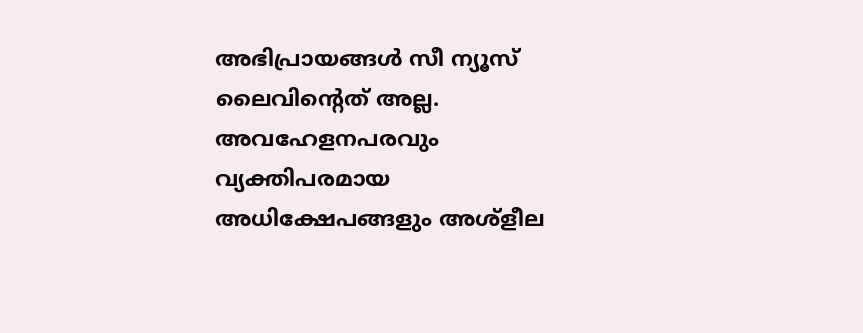അഭിപ്രായങ്ങള്‍ സീ ന്യൂസ് ലൈവിന്റെത് അല്ല. അവഹേളനപരവും വ്യക്തിപരമായ അധിക്ഷേപങ്ങളും അശ്‌ളീല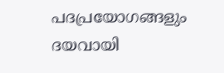പദപ്രയോഗങ്ങളും ദയവായി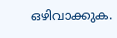ഒഴിവാക്കുക.